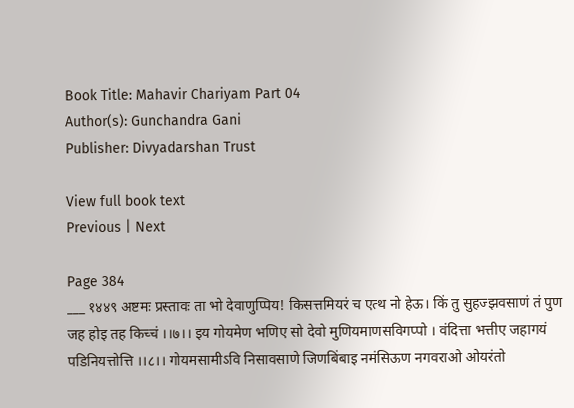Book Title: Mahavir Chariyam Part 04
Author(s): Gunchandra Gani
Publisher: Divyadarshan Trust

View full book text
Previous | Next

Page 384
___ १४४९ अष्टमः प्रस्तावः ता भो देवाणुप्पिय! किसत्तमियरं च एत्थ नो हेऊ। किं तु सुहज्झवसाणं तं पुण जह होइ तह किच्चं ।।७।। इय गोयमेण भणिए सो देवो मुणियमाणसविगप्पो । वंदित्ता भत्तीए जहागयं पडिनियत्तोत्ति ।।८।। गोयमसामीऽवि निसावसाणे जिणबिंबाइ नमंसिऊण नगवराओ ओयरंतो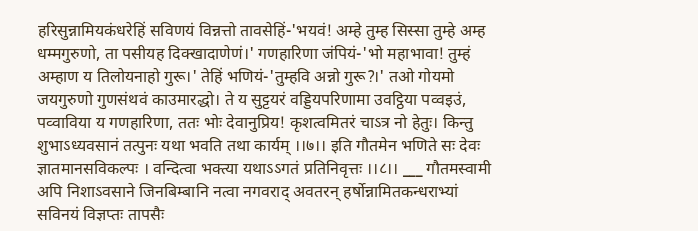हरिसुन्नामियकंधरेहिं सविणयं विन्नत्तो तावसेहिं-'भयवं! अम्हे तुम्ह सिस्सा तुम्हे अम्ह धम्मगुरुणो, ता पसीयह दिक्खादाणेणं।' गणहारिणा जंपियं-'भो महाभावा! तुम्हं अम्हाण य तिलोयनाहो गुरू।' तेहिं भणियं-'तुम्हवि अन्नो गुरू?।' तओ गोयमो जयगुरुणो गुणसंथवं काउमारद्धो। ते य सुट्टयरं वड्डियपरिणामा उवट्ठिया पव्वइउं, पव्वाविया य गणहारिणा, ततः भोः देवानुप्रिय! कृशत्वमितरं चाऽत्र नो हेतुः। किन्तु शुभाऽध्यवसानं तत्पुनः यथा भवति तथा कार्यम् ।।७।। इति गौतमेन भणिते सः देवः ज्ञातमानसविकल्पः । वन्दित्वा भक्त्या यथाऽऽगतं प्रतिनिवृत्तः ।।८।। ___ गौतमस्वामी अपि निशाऽवसाने जिनबिम्बानि नत्वा नगवराद् अवतरन् हर्षोन्नामितकन्धराभ्यां सविनयं विज्ञप्तः तापसैः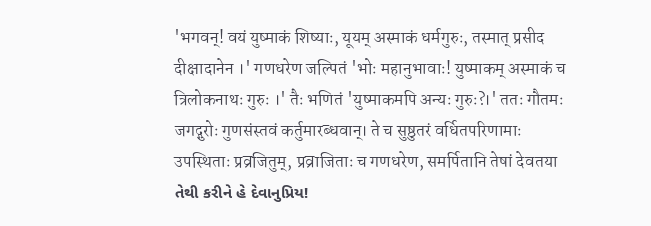'भगवन्! वयं युष्माकं शिष्याः, यूयम् अस्माकं धर्मगुरुः, तस्मात् प्रसीद दीक्षादानेन ।' गणधरेण जल्पितं 'भोः महानुभावाः! युष्माकम् अस्माकं च त्रिलोकनाथः गुरुः ।' तैः भणितं 'युष्माकमपि अन्यः गुरुः?।' ततः गौतमः जगद्गुरोः गुणसंस्तवं कर्तुमारब्धवान्। ते च सुष्ठुतरं वर्धितपरिणामाः उपस्थिताः प्रव्रजितुम्, प्रव्राजिताः च गणधरेण, समर्पितानि तेषां देवतया તેથી કરીને હે દેવાનુપ્રિય!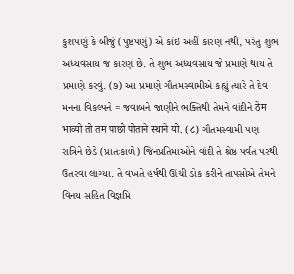કુશપણું કે બીજું (પુષ્ટપણું) એ કાંઇ અહીં કારણ નથી, પરંતુ શુભ અધ્યવસાય જ કારણ છે. તે શુભ અધ્યવસાય જે પ્રમાણે થાય તે પ્રમાણે કરવું. (૭) આ પ્રમાણે ગૌતમસ્વામીએ કહ્યું ત્યારે તે દેવ મનના વિકલ્પને = જવાબને જાણીને ભક્તિથી તેમને વાંદીને ठेम भाव्यो तो तम पाछो पोताने स्थाने यो. (८) ગૌતમસ્વામી પણ રાત્રિને છેડે (પ્રાતઃકાળે) જિનપ્રતિમાઓને વાંદી તે શ્રેષ્ઠ પર્વત પરથી ઉતરવા લાગ્યા. તે વખતે હર્ષથી ઊંચી ડોક કરીને તાપસોએ તેમને વિનય સહિત વિજ્ઞપ્તિ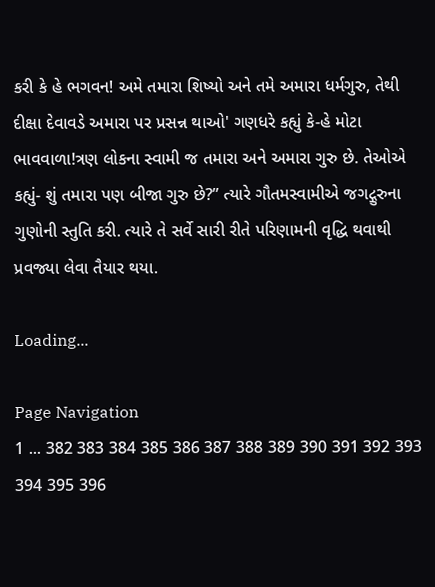કરી કે હે ભગવન! અમે તમારા શિષ્યો અને તમે અમારા ધર્મગુરુ, તેથી દીક્ષા દેવાવડે અમારા પર પ્રસન્ન થાઓ' ગણધરે કહ્યું કે-હે મોટા ભાવવાળા!ત્રણ લોકના સ્વામી જ તમારા અને અમારા ગુરુ છે. તેઓએ કહ્યું- શું તમારા પણ બીજા ગુરુ છે?” ત્યારે ગૌતમસ્વામીએ જગદ્ગુરુના ગુણોની સ્તુતિ કરી. ત્યારે તે સર્વે સારી રીતે પરિણામની વૃદ્ધિ થવાથી પ્રવજ્યા લેવા તૈયાર થયા.

Loading...

Page Navigation
1 ... 382 383 384 385 386 387 388 389 390 391 392 393 394 395 396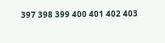397 398 399 400 401 402 403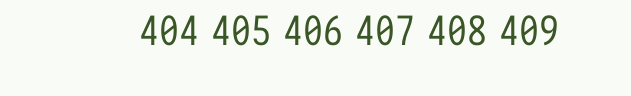404 405 406 407 408 409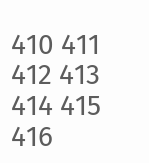410 411 412 413 414 415 416